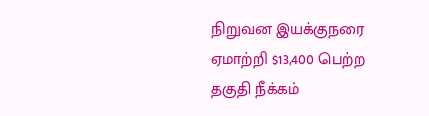நிறுவன இயக்குநரை ஏமாற்றி $13,400 பெற்ற தகுதி நீக்கம்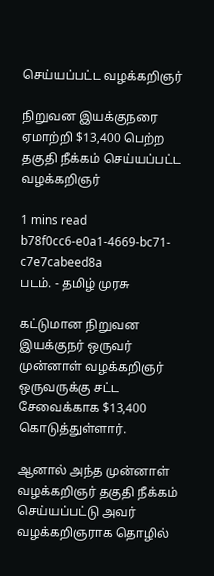செய்யப்பட்ட வழக்கறிஞர்

நிறுவன இயக்குநரை ஏமாற்றி $13,400 பெற்ற தகுதி நீக்கம் செய்யப்பட்ட வழக்கறிஞர்

1 mins read
b78f0cc6-e0a1-4669-bc71-c7e7cabeed8a
படம். - தமிழ் முரசு

கட்டுமான நிறுவன இயக்குநர் ஒருவர் முன்னாள் வழக்கறிஞர் ஒருவருக்கு சட்ட சேவைக்காக $13,400 கொடுத்துள்ளார்.

ஆனால் அந்த முன்னாள் வழக்கறிஞர் தகுதி நீக்கம் செய்யப்பட்டு அவர் வழக்கறிஞராக தொழில்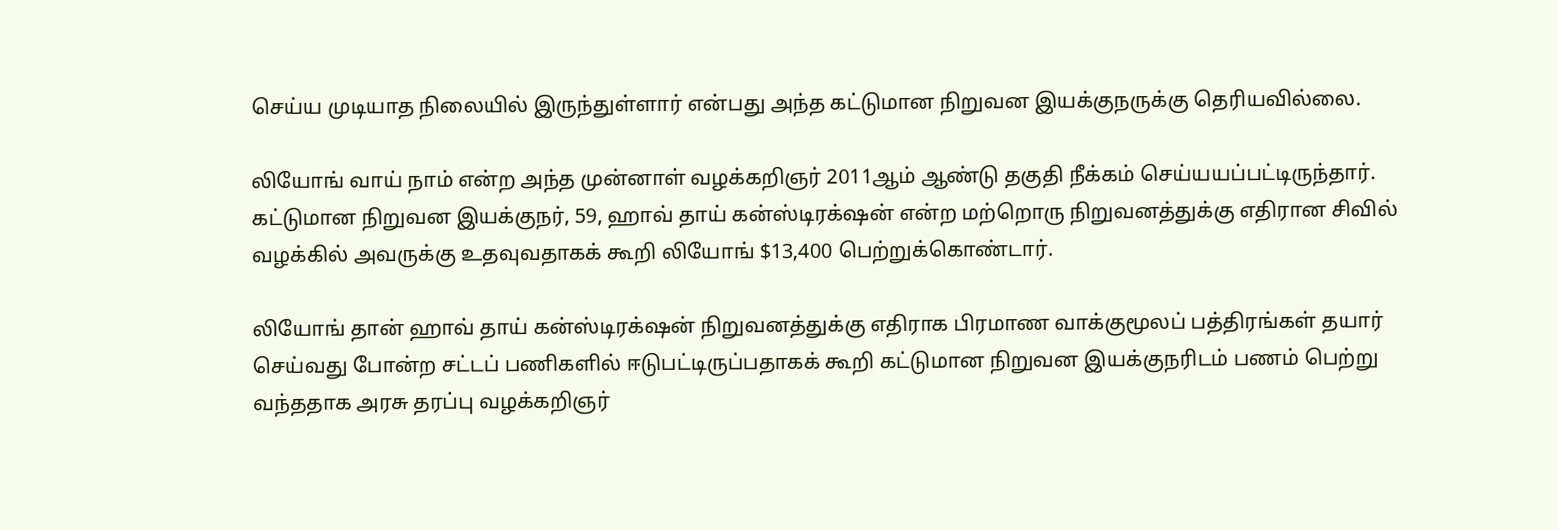செய்ய முடியாத நிலையில் இருந்துள்ளார் என்பது அந்த கட்டுமான நிறுவன இயக்குநருக்கு தெரியவில்லை.

லியோங் வாய் நாம் என்ற அந்த முன்னாள் வழக்கறிஞர் 2011ஆம் ஆண்டு தகுதி நீக்கம் செய்யயப்பட்டிருந்தார். கட்டுமான நிறுவன இயக்குநர், 59, ஹாவ் தாய் கன்ஸ்டிரக்‌ஷன் என்ற மற்றொரு நிறுவனத்துக்கு எதிரான சிவில் வழக்கில் அவருக்கு உதவுவதாகக் கூறி லியோங் $13,400 பெற்றுக்கொண்டார்.

லியோங் தான் ஹாவ் தாய் கன்ஸ்டிரக்‌ஷன் நிறுவனத்துக்கு எதிராக பிரமாண வாக்குமூலப் பத்திரங்கள் தயார் செய்வது போன்ற சட்டப் பணிகளில் ஈடுபட்டிருப்பதாகக் கூறி கட்டுமான நிறுவன இயக்குநரிடம் பணம் பெற்று வந்ததாக அரசு தரப்பு வழக்கறிஞர்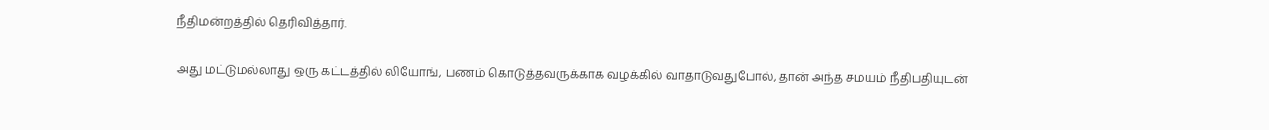நீதிமன்றத்தில் தெரிவித்தார்.

அது மட்டுமல்லாது ஒரு கட்டத்தில் லியோங், பணம் கொடுத்தவருக்காக வழக்கில் வாதாடுவதுபோல், தான் அந்த சமயம் நீதிபதியுடன்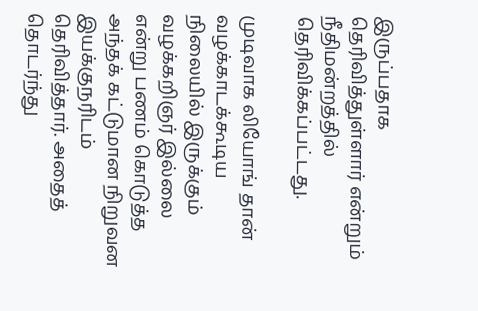இருப்பதாக தெரிவித்துள்ளார் என்றும் நீதிமன்றத்தில் தெரிவிக்கப்பட்டது.

முடிவாக லியோங் தான் வழக்காடக்கூடிய நிலையில் இருக்கும் வழக்கறிஞர் இல்லை என்று பணம் கொடுத்த அந்தக் கட்டுமான நிறுவன இயக்குநரிடம் தெரிவித்தார். அதைத் தொடர்ந்து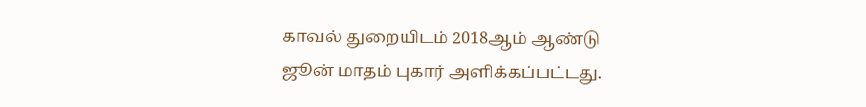காவல் துறையிடம் 2018ஆம் ஆண்டு ஜூன் மாதம் புகார் அளிக்கப்பட்டது.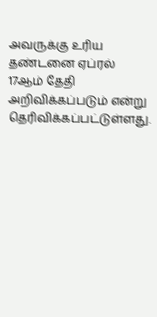அவருக்கு உரிய தண்டனை ஏப்ரல் 17ஆம் தேதி அறிவிக்கப்படும் என்று தெரிவிக்கப்பட்டுள்ளது.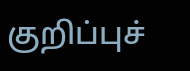குறிப்புச்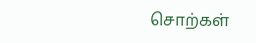சொற்கள்